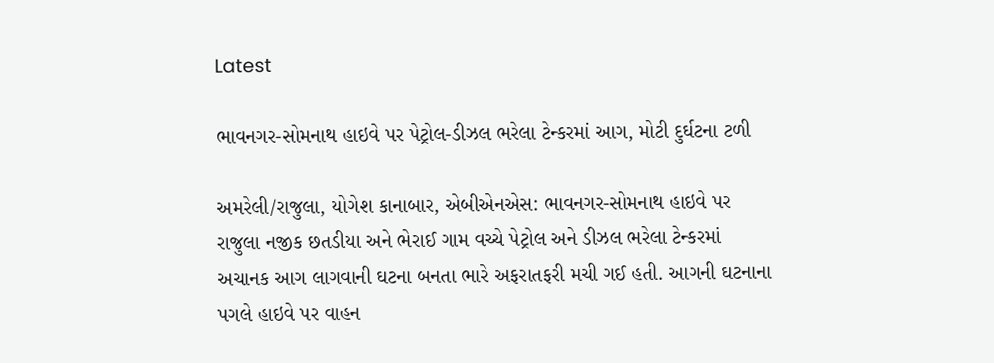Latest

ભાવનગર-સોમનાથ હાઇવે પર પેટ્રોલ-ડીઝલ ભરેલા ટેન્કરમાં આગ, મોટી દુર્ઘટના ટળી

અમરેલી/રાજુલા, યોગેશ કાનાબાર, એબીએનએસ: ભાવનગર-સોમનાથ હાઇવે પર રાજુલા નજીક છતડીયા અને ભેરાઈ ગામ વચ્ચે પેટ્રોલ અને ડીઝલ ભરેલા ટેન્કરમાં અચાનક આગ લાગવાની ઘટના બનતા ભારે અફરાતફરી મચી ગઈ હતી. આગની ઘટનાના પગલે હાઇવે પર વાહન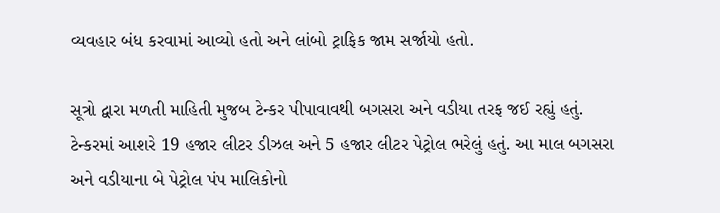વ્યવહાર બંધ કરવામાં આવ્યો હતો અને લાંબો ટ્રાફિક જામ સર્જાયો હતો.

સૂત્રો દ્વારા મળતી માહિતી મુજબ ટેન્કર પીપાવાવથી બગસરા અને વડીયા તરફ જઈ રહ્યું હતું. ટેન્કરમાં આશરે 19 હજાર લીટર ડીઝલ અને 5 હજાર લીટર પેટ્રોલ ભરેલું હતું. આ માલ બગસરા અને વડીયાના બે પેટ્રોલ પંપ માલિકોનો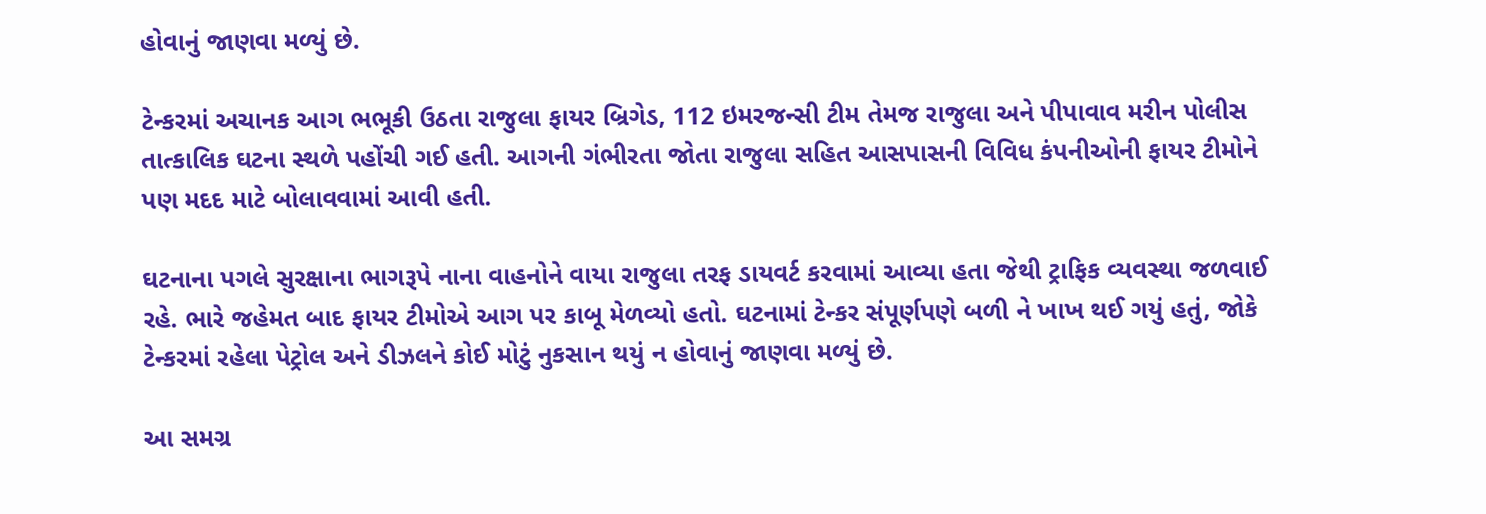હોવાનું જાણવા મળ્યું છે.

ટેન્કરમાં અચાનક આગ ભભૂકી ઉઠતા રાજુલા ફાયર બ્રિગેડ, 112 ઇમરજન્સી ટીમ તેમજ રાજુલા અને પીપાવાવ મરીન પોલીસ તાત્કાલિક ઘટના સ્થળે પહોંચી ગઈ હતી. આગની ગંભીરતા જોતા રાજુલા સહિત આસપાસની વિવિધ કંપનીઓની ફાયર ટીમોને પણ મદદ માટે બોલાવવામાં આવી હતી.

ઘટનાના પગલે સુરક્ષાના ભાગરૂપે નાના વાહનોને વાયા રાજુલા તરફ ડાયવર્ટ કરવામાં આવ્યા હતા જેથી ટ્રાફિક વ્યવસ્થા જળવાઈ રહે. ભારે જહેમત બાદ ફાયર ટીમોએ આગ પર કાબૂ મેળવ્યો હતો. ઘટનામાં ટેન્કર સંપૂર્ણપણે બળી ને ખાખ થઈ ગયું હતું, જોકે ટેન્કરમાં રહેલા પેટ્રોલ અને ડીઝલને કોઈ મોટું નુકસાન થયું ન હોવાનું જાણવા મળ્યું છે.

આ સમગ્ર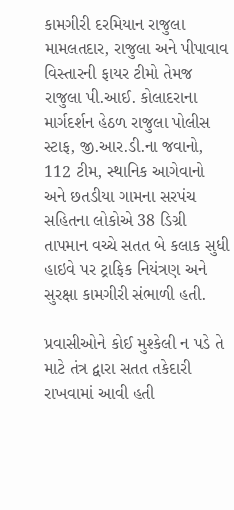કામગીરી દરમિયાન રાજુલા મામલતદાર, રાજુલા અને પીપાવાવ વિસ્તારની ફાયર ટીમો તેમજ રાજુલા પી.આઈ. કોલાદરાના માર્ગદર્શન હેઠળ રાજુલા પોલીસ સ્ટાફ, જી.આર.ડી.ના જવાનો, 112 ટીમ, સ્થાનિક આગેવાનો અને છતડીયા ગામના સરપંચ સહિતના લોકોએ 38 ડિગ્રી તાપમાન વચ્ચે સતત બે કલાક સુધી હાઇવે પર ટ્રાફિક નિયંત્રણ અને સુરક્ષા કામગીરી સંભાળી હતી.

પ્રવાસીઓને કોઈ મુશ્કેલી ન પડે તે માટે તંત્ર દ્વારા સતત તકેદારી રાખવામાં આવી હતી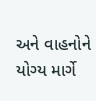અને વાહનોને યોગ્ય માર્ગે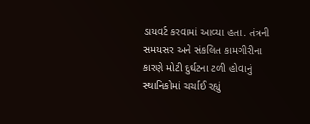ડાયવર્ટ કરવામાં આવ્યા હતા. તંત્રની સમયસર અને સંકલિત કામગીરીના કારણે મોટી દુર્ઘટના ટળી હોવાનું સ્થાનિકોમાં ચર્ચાઈ રહ્યું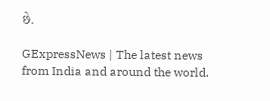છે.

GExpressNews | The latest news from India and around the world.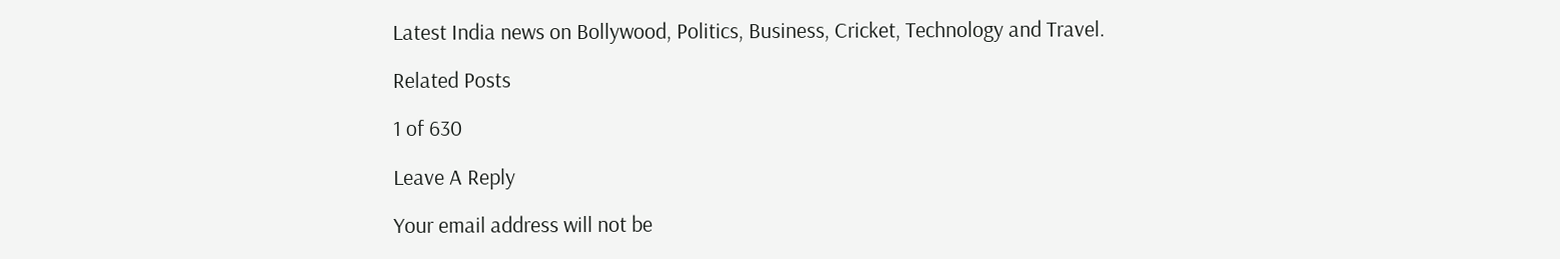Latest India news on Bollywood, Politics, Business, Cricket, Technology and Travel.

Related Posts

1 of 630

Leave A Reply

Your email address will not be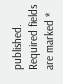published. Required fields are marked *